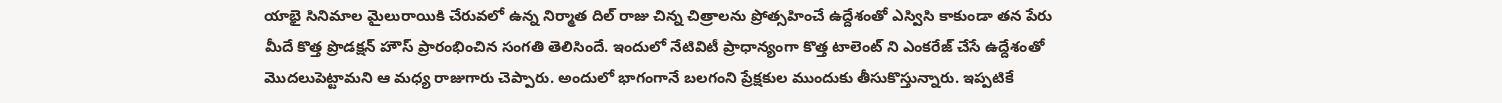యాభై సినిమాల మైలురాయికి చేరువలో ఉన్న నిర్మాత దిల్ రాజు చిన్న చిత్రాలను ప్రోత్సహించే ఉద్దేశంతో ఎస్విసి కాకుండా తన పేరు మీదే కొత్త ప్రొడక్షన్ హౌస్ ప్రారంభించిన సంగతి తెలిసిందే. ఇందులో నేటివిటీ ప్రాధాన్యంగా కొత్త టాలెంట్ ని ఎంకరేజ్ చేసే ఉద్దేశంతో మొదలుపెట్టామని ఆ మధ్య రాజుగారు చెప్పారు. అందులో భాగంగానే బలగంని ప్రేక్షకుల ముందుకు తీసుకొస్తున్నారు. ఇప్పటికే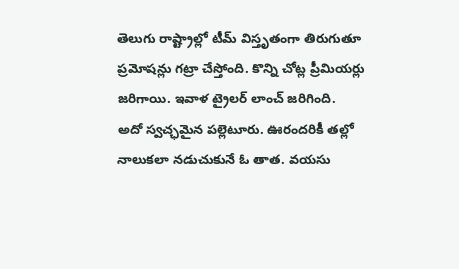తెలుగు రాష్ట్రాల్లో టీమ్ విస్తృతంగా తిరుగుతూ ప్రమోషన్లు గట్రా చేస్తోంది. కొన్ని చోట్ల ప్రీమియర్లు జరిగాయి. ఇవాళ ట్రైలర్ లాంచ్ జరిగింది.
అదో స్వచ్ఛమైన పల్లెటూరు. ఊరందరికీ తల్లో నాలుకలా నడుచుకునే ఓ తాత. వయసు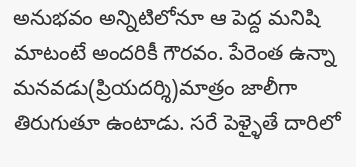అనుభవం అన్నిటిలోనూ ఆ పెద్ద మనిషి మాటంటే అందరికీ గౌరవం. పేరెంత ఉన్నా మనవడు(ప్రియదర్శి)మాత్రం జాలీగా తిరుగుతూ ఉంటాడు. సరే పెళ్ళైతే దారిలో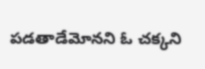పడతాడేమోనని ఓ చక్కని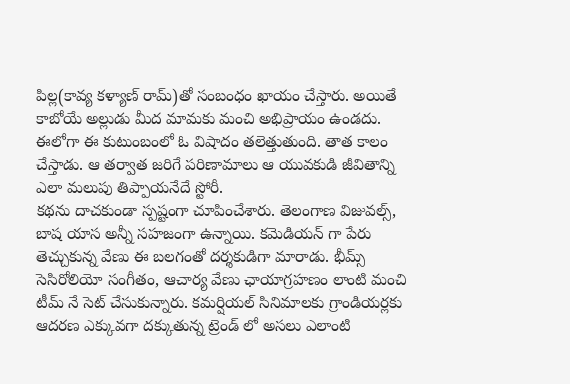పిల్ల(కావ్య కళ్యాణ్ రామ్)తో సంబంధం ఖాయం చేస్తారు. అయితే కాబోయే అల్లుడు మీద మామకు మంచి అభిప్రాయం ఉండదు. ఈలోగా ఈ కుటుంబంలో ఓ విషాదం తలెత్తుతుంది. తాత కాలం చేస్తాడు. ఆ తర్వాత జరిగే పరిణామాలు ఆ యువకుడి జీవితాన్ని ఎలా మలుపు తిప్పాయనేదే స్టోరీ.
కథను దాచకుండా స్పష్టంగా చూపించేశారు. తెలంగాణ విజువల్స్, బాష యాస అన్నీ సహజంగా ఉన్నాయి. కమెడియన్ గా పేరు తెచ్చుకున్న వేణు ఈ బలగంతో దర్శకుడిగా మారాడు. భీమ్స్ సెసిరోలియో సంగీతం, ఆచార్య వేణు ఛాయాగ్రహణం లాంటి మంచి టీమ్ నే సెట్ చేసుకున్నారు. కమర్షియల్ సినిమాలకు గ్రాండియర్లకు ఆదరణ ఎక్కువగా దక్కుతున్న ట్రెండ్ లో అసలు ఎలాంటి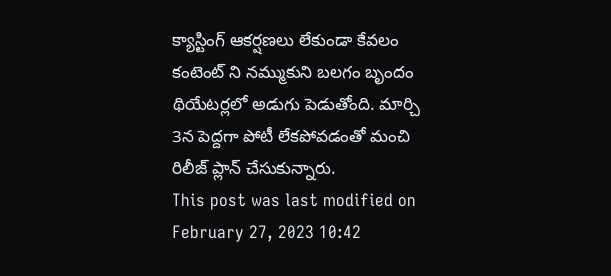క్యాస్టింగ్ ఆకర్షణలు లేకుండా కేవలం కంటెంట్ ని నమ్ముకుని బలగం బృందం థియేటర్లలో అడుగు పెడుతోంది. మార్చి 3న పెద్దగా పోటీ లేకపోవడంతో మంచి రిలీజ్ ప్లాన్ చేసుకున్నారు.
This post was last modified on February 27, 2023 10:42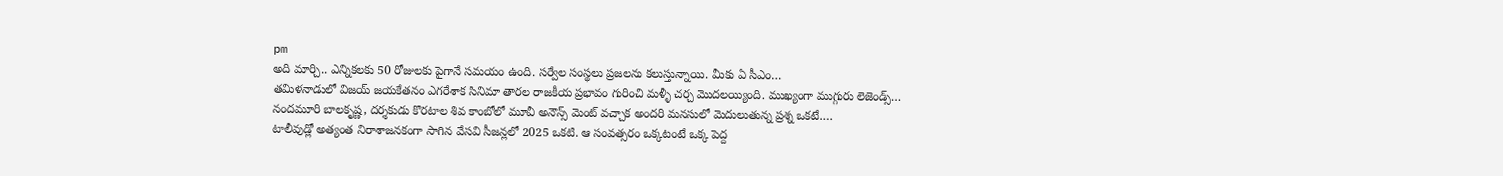pm
అది మార్చి.. ఎన్నికలకు 50 రోజులకు పైగానే సమయం ఉంది. సర్వేల సంస్థలు ప్రజలను కలుస్తున్నాయి. మీకు ఏ సీఎం…
తమిళనాడులో విజయ్ జయకేతనం ఎగరేశాక సినిమా తారల రాజకీయ ప్రభావం గురించి మళ్ళీ చర్చ మొదలయ్యింది. ముఖ్యంగా ముగ్గురు లెజెండ్స్…
నందమూరి బాలకృష్ణ, దర్శకుడు కొరటాల శివ కాంబోలో మూవీ అనౌన్స్ మెంట్ వచ్చాక అందరి మనసులో మెదులుతున్న ప్రశ్న ఒకటే.…
టాలీవుడ్లో అత్యంత నిరాశాజనకంగా సాగిన వేసవి సీజన్లలో 2025 ఒకటి. ఆ సంవత్సరం ఒక్కటంటే ఒక్క పెద్ద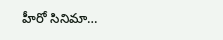హీరో సినిమా…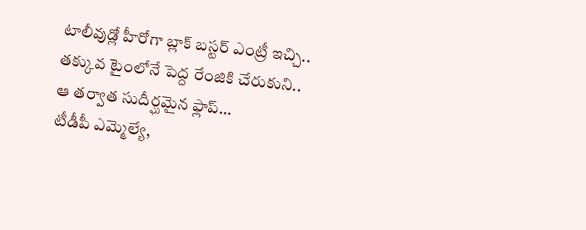టాలీవుడ్లో హీరోగా బ్లాక్ బస్టర్ ఎంట్రీ ఇచ్చి.. తక్కువ టైంలోనే పెద్ద రేంజికి చేరుకుని.. ఆ తర్వాత సుదీర్ఘమైన ఫ్లాప్…
టీడీపీ ఎమ్మెల్యే,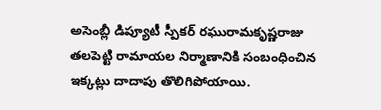అసెంబ్లీ డిప్యూటీ స్పీకర్ రఘురామకృష్ణరాజు తలపెట్టి రామాయల నిర్మాణానికి సంబంధించిన ఇక్కట్లు దాదాపు తొలిగిపోయాయి.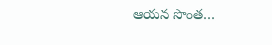ఆయన సొంత…